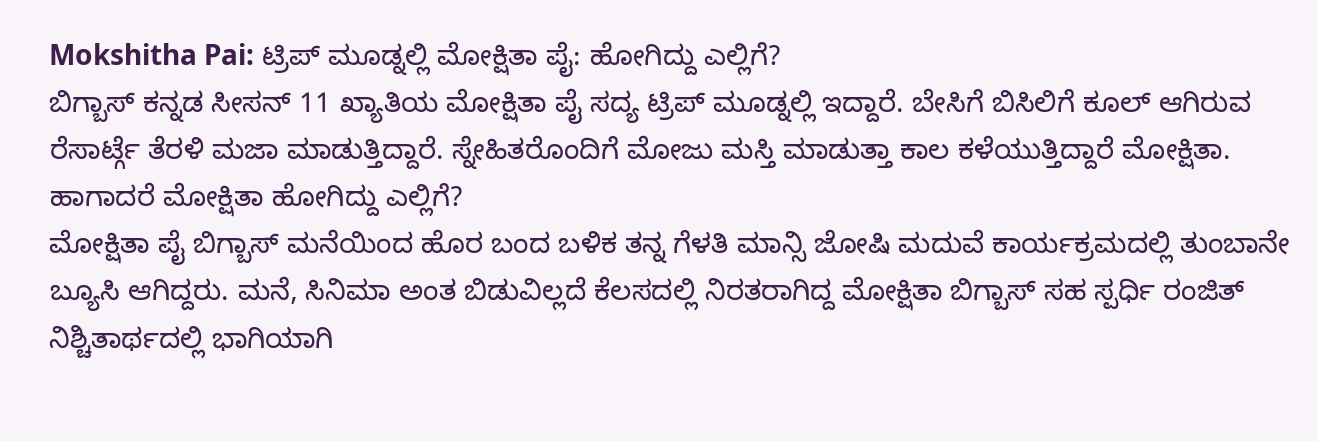Mokshitha Pai: ಟ್ರಿಪ್ ಮೂಡ್ನಲ್ಲಿ ಮೋಕ್ಷಿತಾ ಪೈ: ಹೋಗಿದ್ದು ಎಲ್ಲಿಗೆ?
ಬಿಗ್ಬಾಸ್ ಕನ್ನಡ ಸೀಸನ್ 11 ಖ್ಯಾತಿಯ ಮೋಕ್ಷಿತಾ ಪೈ ಸದ್ಯ ಟ್ರಿಪ್ ಮೂಡ್ನಲ್ಲಿ ಇದ್ದಾರೆ. ಬೇಸಿಗೆ ಬಿಸಿಲಿಗೆ ಕೂಲ್ ಆಗಿರುವ ರೆಸಾರ್ಟ್ಗೆ ತೆರಳಿ ಮಜಾ ಮಾಡುತ್ತಿದ್ದಾರೆ. ಸ್ನೇಹಿತರೊಂದಿಗೆ ಮೋಜು ಮಸ್ತಿ ಮಾಡುತ್ತಾ ಕಾಲ ಕಳೆಯುತ್ತಿದ್ದಾರೆ ಮೋಕ್ಷಿತಾ. ಹಾಗಾದರೆ ಮೋಕ್ಷಿತಾ ಹೋಗಿದ್ದು ಎಲ್ಲಿಗೆ?
ಮೋಕ್ಷಿತಾ ಪೈ ಬಿಗ್ಬಾಸ್ ಮನೆಯಿಂದ ಹೊರ ಬಂದ ಬಳಿಕ ತನ್ನ ಗೆಳತಿ ಮಾನ್ಸಿ ಜೋಷಿ ಮದುವೆ ಕಾರ್ಯಕ್ರಮದಲ್ಲಿ ತುಂಬಾನೇ ಬ್ಯೂಸಿ ಆಗಿದ್ದರು. ಮನೆ, ಸಿನಿಮಾ ಅಂತ ಬಿಡುವಿಲ್ಲದೆ ಕೆಲಸದಲ್ಲಿ ನಿರತರಾಗಿದ್ದ ಮೋಕ್ಷಿತಾ ಬಿಗ್ಬಾಸ್ ಸಹ ಸ್ಪರ್ಧಿ ರಂಜಿತ್ ನಿಶ್ಚಿತಾರ್ಥದಲ್ಲಿ ಭಾಗಿಯಾಗಿ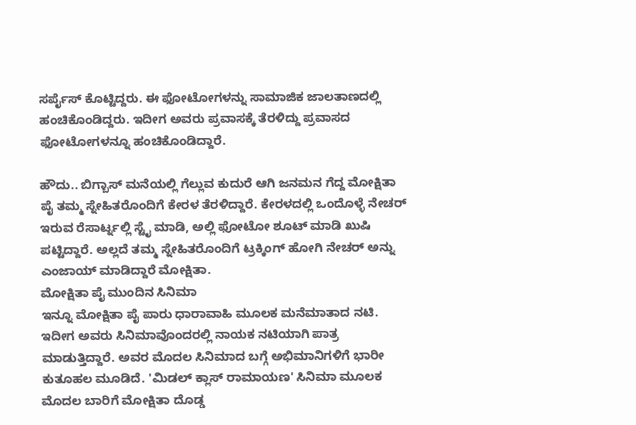ಸರ್ಪೈಸ್ ಕೊಟ್ಟಿದ್ದರು. ಈ ಫೋಟೋಗಳನ್ನು ಸಾಮಾಜಿಕ ಜಾಲತಾಣದಲ್ಲಿ ಹಂಚಿಕೊಂಡಿದ್ದರು. ಇದೀಗ ಅವರು ಪ್ರವಾಸಕ್ಕೆ ತೆರಳಿದ್ದು ಪ್ರವಾಸದ ಫೋಟೋಗಳನ್ನೂ ಹಂಚಿಕೊಂಡಿದ್ದಾರೆ.

ಹೌದು.. ಬಿಗ್ಬಾಸ್ ಮನೆಯಲ್ಲಿ ಗೆಲ್ಲುವ ಕುದುರೆ ಆಗಿ ಜನಮನ ಗೆದ್ದ ಮೋಕ್ಷಿತಾ ಪೈ ತಮ್ಮ ಸ್ನೇಹಿತರೊಂದಿಗೆ ಕೇರಳ ತೆರಳಿದ್ದಾರೆ. ಕೇರಳದಲ್ಲಿ ಒಂದೊಳ್ಳೆ ನೇಚರ್ ಇರುವ ರೆಸಾರ್ಟ್ನಲ್ಲಿ ಸ್ಟೈ ಮಾಡಿ, ಅಲ್ಲಿ ಫೋಟೋ ಶೂಟ್ ಮಾಡಿ ಖುಷಿ ಪಟ್ಟಿದ್ದಾರೆ. ಅಲ್ಲದೆ ತಮ್ಮ ಸ್ನೇಹಿತರೊಂದಿಗೆ ಟ್ರಕ್ಕಿಂಗ್ ಹೋಗಿ ನೇಚರ್ ಅನ್ನು ಎಂಜಾಯ್ ಮಾಡಿದ್ದಾರೆ ಮೋಕ್ಷಿತಾ.
ಮೋಕ್ಷಿತಾ ಪೈ ಮುಂದಿನ ಸಿನಿಮಾ
ಇನ್ನೂ ಮೋಕ್ಷಿತಾ ಪೈ ಪಾರು ಧಾರಾವಾಹಿ ಮೂಲಕ ಮನೆಮಾತಾದ ನಟಿ. ಇದೀಗ ಅವರು ಸಿನಿಮಾವೊಂದರಲ್ಲಿ ನಾಯಕ ನಟಿಯಾಗಿ ಪಾತ್ರ ಮಾಡುತ್ತಿದ್ದಾರೆ. ಅವರ ಮೊದಲ ಸಿನಿಮಾದ ಬಗ್ಗೆ ಅಭಿಮಾನಿಗಳಿಗೆ ಭಾರೀ ಕುತೂಹಲ ಮೂಡಿದೆ. 'ಮಿಡಲ್ ಕ್ಲಾಸ್ ರಾಮಾಯಣ' ಸಿನಿಮಾ ಮೂಲಕ ಮೊದಲ ಬಾರಿಗೆ ಮೋಕ್ಷಿತಾ ದೊಡ್ಡ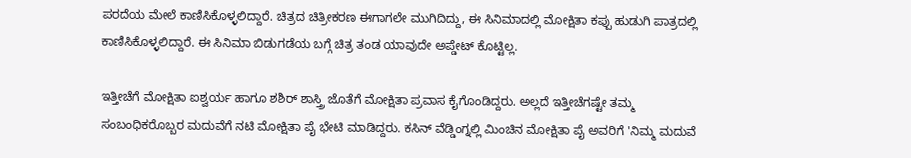ಪರದೆಯ ಮೇಲೆ ಕಾಣಿಸಿಕೊಳ್ಳಲಿದ್ದಾರೆ. ಚಿತ್ರದ ಚಿತ್ರೀಕರಣ ಈಗಾಗಲೇ ಮುಗಿದಿದ್ದು, ಈ ಸಿನಿಮಾದಲ್ಲಿ ಮೋಕ್ಷಿತಾ ಕಪ್ಪು ಹುಡುಗಿ ಪಾತ್ರದಲ್ಲಿ ಕಾಣಿಸಿಕೊಳ್ಳಲಿದ್ದಾರೆ. ಈ ಸಿನಿಮಾ ಬಿಡುಗಡೆಯ ಬಗ್ಗೆ ಚಿತ್ರ ತಂಡ ಯಾವುದೇ ಅಪ್ಡೇಟ್ ಕೊಟ್ಟಿಲ್ಲ.

ಇತ್ತೀಚೆಗೆ ಮೋಕ್ಷಿತಾ ಐಶ್ವರ್ಯ ಹಾಗೂ ಶಶಿರ್ ಶಾಸ್ತ್ರಿ ಜೊತೆಗೆ ಮೋಕ್ಷಿತಾ ಪ್ರವಾಸ ಕೈಗೊಂಡಿದ್ದರು. ಅಲ್ಲದೆ ಇತ್ತೀಚೆಗಷ್ಟೇ ತಮ್ಮ ಸಂಬಂಧಿಕರೊಬ್ಬರ ಮದುವೆಗೆ ನಟಿ ಮೋಕ್ಷಿತಾ ಪೈ ಭೇಟಿ ಮಾಡಿದ್ದರು. ಕಸಿನ್ ವೆಡ್ಡಿಂಗ್ನಲ್ಲಿ ಮಿಂಚಿನ ಮೋಕ್ಷಿತಾ ಪೈ ಅವರಿಗೆ 'ನಿಮ್ಮ ಮದುವೆ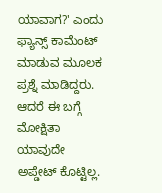ಯಾವಾಗ?' ಎಂದು ಫ್ಯಾನ್ಸ್ ಕಾಮೆಂಟ್ ಮಾಡುವ ಮೂಲಕ ಪ್ರಶ್ನೆ ಮಾಡಿದ್ದರು.
ಆದರೆ ಈ ಬಗ್ಗೆ ಮೋಕ್ಷಿತಾ ಯಾವುದೇ ಅಪ್ಡೇಟ್ ಕೊಟ್ಟಿಲ್ಲ.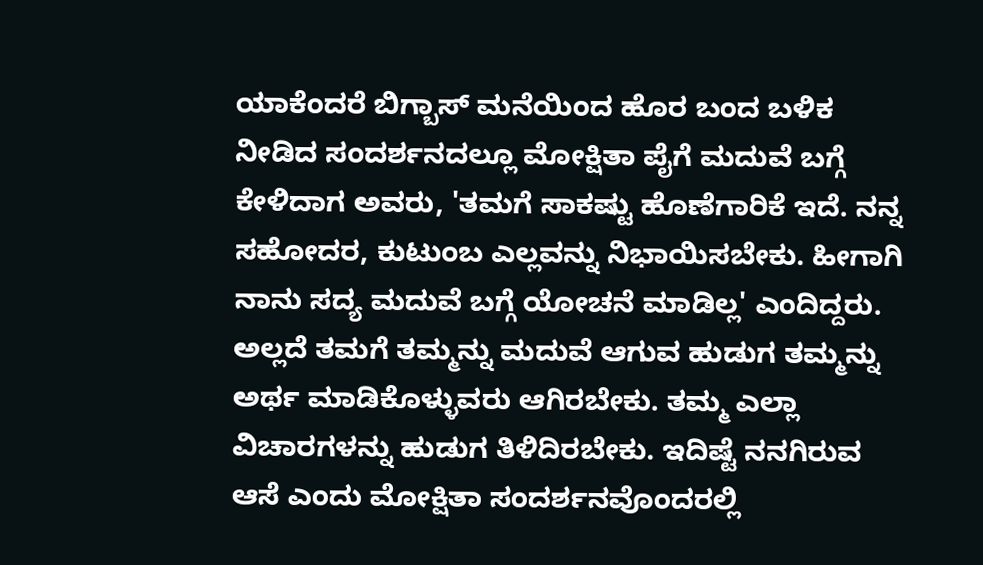ಯಾಕೆಂದರೆ ಬಿಗ್ಬಾಸ್ ಮನೆಯಿಂದ ಹೊರ ಬಂದ ಬಳಿಕ ನೀಡಿದ ಸಂದರ್ಶನದಲ್ಲೂ ಮೋಕ್ಷಿತಾ ಪೈಗೆ ಮದುವೆ ಬಗ್ಗೆ ಕೇಳಿದಾಗ ಅವರು, 'ತಮಗೆ ಸಾಕಷ್ಟು ಹೊಣೆಗಾರಿಕೆ ಇದೆ. ನನ್ನ ಸಹೋದರ, ಕುಟುಂಬ ಎಲ್ಲವನ್ನು ನಿಭಾಯಿಸಬೇಕು. ಹೀಗಾಗಿ ನಾನು ಸದ್ಯ ಮದುವೆ ಬಗ್ಗೆ ಯೋಚನೆ ಮಾಡಿಲ್ಲ' ಎಂದಿದ್ದರು.
ಅಲ್ಲದೆ ತಮಗೆ ತಮ್ಮನ್ನು ಮದುವೆ ಆಗುವ ಹುಡುಗ ತಮ್ಮನ್ನು ಅರ್ಥ ಮಾಡಿಕೊಳ್ಳುವರು ಆಗಿರಬೇಕು. ತಮ್ಮ ಎಲ್ಲಾ ವಿಚಾರಗಳನ್ನು ಹುಡುಗ ತಿಳಿದಿರಬೇಕು. ಇದಿಷ್ಟೆ ನನಗಿರುವ ಆಸೆ ಎಂದು ಮೋಕ್ಷಿತಾ ಸಂದರ್ಶನವೊಂದರಲ್ಲಿ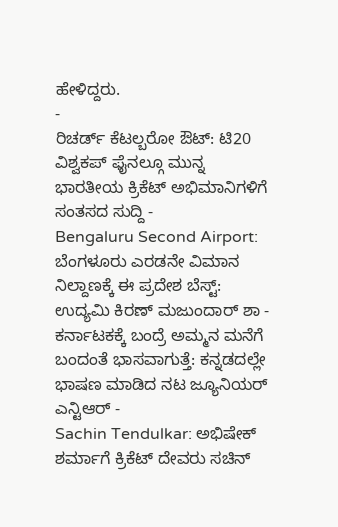ಹೇಳಿದ್ದರು.
-
ರಿಚರ್ಡ್ ಕೆಟಲ್ಬರೋ ಔಟ್: ಟಿ20 ವಿಶ್ವಕಪ್ ಫೈನಲ್ಗೂ ಮುನ್ನ ಭಾರತೀಯ ಕ್ರಿಕೆಟ್ ಅಭಿಮಾನಿಗಳಿಗೆ ಸಂತಸದ ಸುದ್ದಿ -
Bengaluru Second Airport: ಬೆಂಗಳೂರು ಎರಡನೇ ವಿಮಾನ ನಿಲ್ದಾಣಕ್ಕೆ ಈ ಪ್ರದೇಶ ಬೆಸ್ಟ್: ಉದ್ಯಮಿ ಕಿರಣ್ ಮಜುಂದಾರ್ ಶಾ -
ಕರ್ನಾಟಕಕ್ಕೆ ಬಂದ್ರೆ ಅಮ್ಮನ ಮನೆಗೆ ಬಂದಂತೆ ಭಾಸವಾಗುತ್ತೆ: ಕನ್ನಡದಲ್ಲೇ ಭಾಷಣ ಮಾಡಿದ ನಟ ಜ್ಯೂನಿಯರ್ ಎನ್ಟಿಆರ್ -
Sachin Tendulkar: ಅಭಿಷೇಕ್ ಶರ್ಮಾಗೆ ಕ್ರಿಕೆಟ್ ದೇವರು ಸಚಿನ್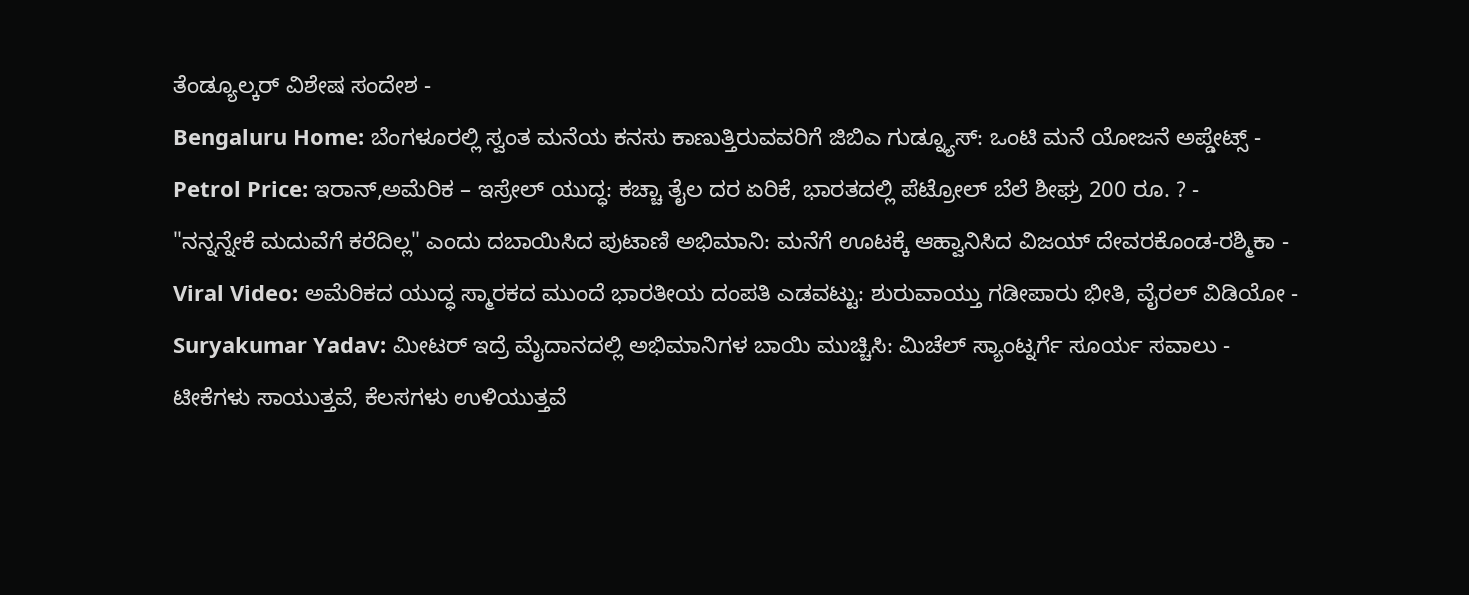ತೆಂಡ್ಯೂಲ್ಕರ್ ವಿಶೇಷ ಸಂದೇಶ -
Bengaluru Home: ಬೆಂಗಳೂರಲ್ಲಿ ಸ್ವಂತ ಮನೆಯ ಕನಸು ಕಾಣುತ್ತಿರುವವರಿಗೆ ಜಿಬಿಎ ಗುಡ್ನ್ಯೂಸ್: ಒಂಟಿ ಮನೆ ಯೋಜನೆ ಅಪ್ಡೇಟ್ಸ್ -
Petrol Price: ಇರಾನ್,ಅಮೆರಿಕ – ಇಸ್ರೇಲ್ ಯುದ್ಧ: ಕಚ್ಚಾ ತೈಲ ದರ ಏರಿಕೆ, ಭಾರತದಲ್ಲಿ ಪೆಟ್ರೋಲ್ ಬೆಲೆ ಶೀಘ್ರ 200 ರೂ. ? -
"ನನ್ನನ್ನೇಕೆ ಮದುವೆಗೆ ಕರೆದಿಲ್ಲ" ಎಂದು ದಬಾಯಿಸಿದ ಪುಟಾಣಿ ಅಭಿಮಾನಿ: ಮನೆಗೆ ಊಟಕ್ಕೆ ಆಹ್ವಾನಿಸಿದ ವಿಜಯ್ ದೇವರಕೊಂಡ-ರಶ್ಮಿಕಾ -
Viral Video: ಅಮೆರಿಕದ ಯುದ್ಧ ಸ್ಮಾರಕದ ಮುಂದೆ ಭಾರತೀಯ ದಂಪತಿ ಎಡವಟ್ಟು: ಶುರುವಾಯ್ತು ಗಡೀಪಾರು ಭೀತಿ, ವೈರಲ್ ವಿಡಿಯೋ -
Suryakumar Yadav: ಮೀಟರ್ ಇದ್ರೆ ಮೈದಾನದಲ್ಲಿ ಅಭಿಮಾನಿಗಳ ಬಾಯಿ ಮುಚ್ಚಿಸಿ: ಮಿಚೆಲ್ ಸ್ಯಾಂಟ್ನರ್ಗೆ ಸೂರ್ಯ ಸವಾಲು -
ಟೀಕೆಗಳು ಸಾಯುತ್ತವೆ, ಕೆಲಸಗಳು ಉಳಿಯುತ್ತವೆ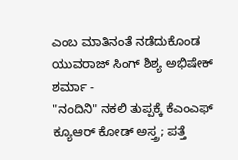ಎಂಬ ಮಾತಿನಂತೆ ನಡೆದುಕೊಂಡ ಯುವರಾಜ್ ಸಿಂಗ್ ಶಿಶ್ಯ ಅಭಿಷೇಕ್ ಶರ್ಮಾ -
"ನಂದಿನಿ" ನಕಲಿ ತುಪ್ಪಕ್ಕೆ ಕೆಎಂಎಫ್ ಕ್ಯೂಆರ್ ಕೋಡ್ ಅಸ್ತ್ರ; ಪತ್ತೆ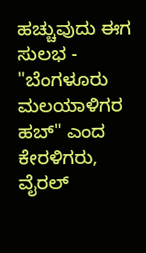ಹಚ್ಚುವುದು ಈಗ ಸುಲಭ -
"ಬೆಂಗಳೂರು ಮಲಯಾಳಿಗರ ಹಬ್" ಎಂದ ಕೇರಳಿಗರು, ವೈರಲ್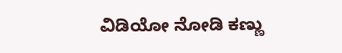ವಿಡಿಯೋ ನೋಡಿ ಕಣ್ಣು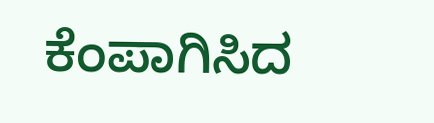ಕೆಂಪಾಗಿಸಿದ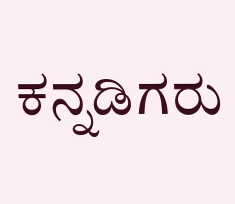ಕನ್ನಡಿಗರು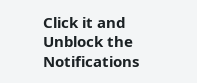Click it and Unblock the Notifications